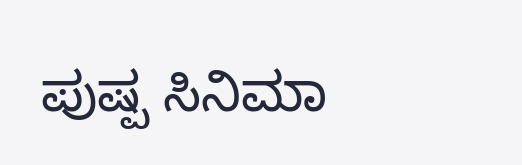ಪುಷ್ಪ ಸಿನಿಮಾ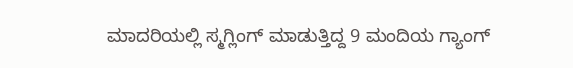ಮಾದರಿಯಲ್ಲಿ ಸ್ಮಗ್ಲಿಂಗ್ ಮಾಡುತ್ತಿದ್ದ 9 ಮಂದಿಯ ಗ್ಯಾಂಗ್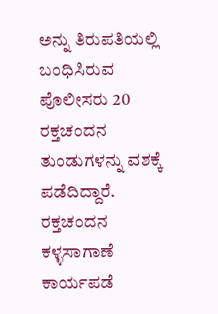ಅನ್ನು ತಿರುಪತಿಯಲ್ಲಿ ಬಂಧಿಸಿರುವ ಪೊಲೀಸರು 20 ರಕ್ತಚಂದನ ತುಂಡುಗಳನ್ನು ವಶಕ್ಕೆ ಪಡೆದಿದ್ದಾರೆ.
ರಕ್ತಚಂದನ ಕಳ್ಳಸಾಗಾಣೆ ಕಾರ್ಯಪಡೆ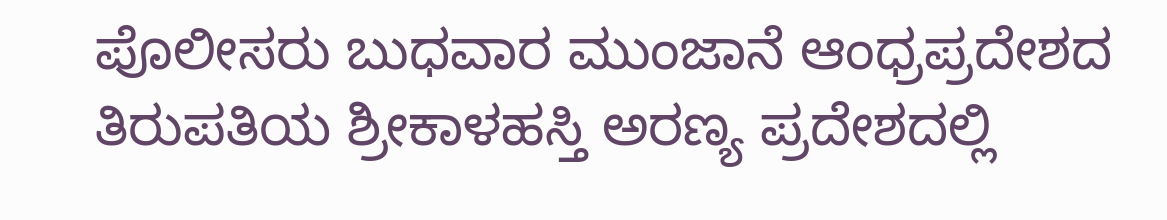ಪೊಲೀಸರು ಬುಧವಾರ ಮುಂಜಾನೆ ಆಂಧ್ರಪ್ರದೇಶದ ತಿರುಪತಿಯ ಶ್ರೀಕಾಳಹಸ್ತಿ ಅರಣ್ಯ ಪ್ರದೇಶದಲ್ಲಿ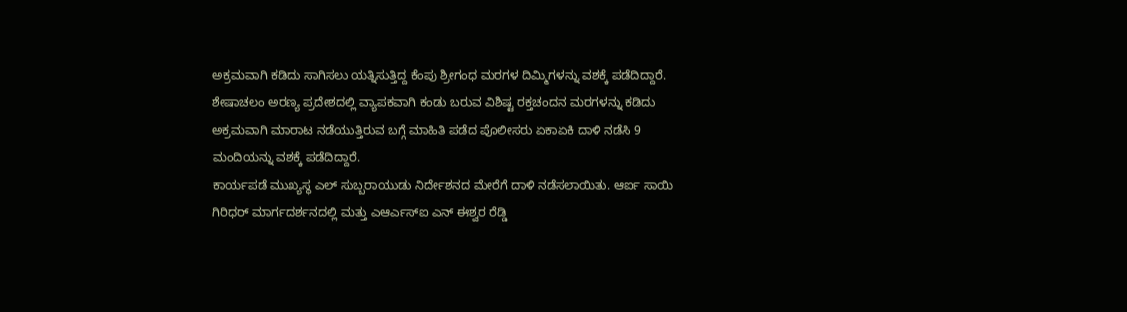ಅಕ್ರಮವಾಗಿ ಕಡಿದು ಸಾಗಿಸಲು ಯತ್ನಿಸುತ್ತಿದ್ದ ಕೆಂಪು ಶ್ರೀಗಂಧ ಮರಗಳ ದಿಮ್ಮಿಗಳನ್ನು ವಶಕ್ಕೆ ಪಡೆದಿದ್ದಾರೆ.
ಶೇಷಾಚಲಂ ಅರಣ್ಯ ಪ್ರದೇಶದಲ್ಲಿ ವ್ಯಾಪಕವಾಗಿ ಕಂಡು ಬರುವ ವಿಶಿಷ್ಟ ರಕ್ತಚಂದನ ಮರಗಳನ್ನು ಕಡಿದು ಅಕ್ರಮವಾಗಿ ಮಾರಾಟ ನಡೆಯುತ್ತಿರುವ ಬಗ್ಗೆ ಮಾಹಿತಿ ಪಡೆದ ಪೊಲೀಸರು ಏಕಾಏಕಿ ದಾಳಿ ನಡೆಸಿ 9 ಮಂದಿಯನ್ನು ವಶಕ್ಕೆ ಪಡೆದಿದ್ದಾರೆ.
ಕಾರ್ಯಪಡೆ ಮುಖ್ಯಸ್ಥ ಎಲ್ ಸುಬ್ಬರಾಯುಡು ನಿರ್ದೇಶನದ ಮೇರೆಗೆ ದಾಳಿ ನಡೆಸಲಾಯಿತು. ಆರ್ಐ ಸಾಯಿ ಗಿರಿಧರ್ ಮಾರ್ಗದರ್ಶನದಲ್ಲಿ ಮತ್ತು ಎಆರ್ಎಸ್ಐ ಎನ್ ಈಶ್ವರ ರೆಡ್ಡಿ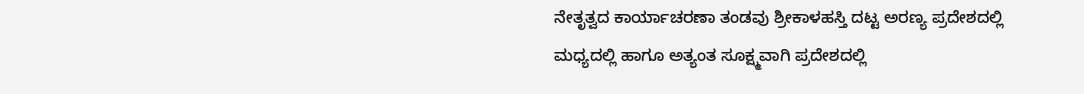ನೇತೃತ್ವದ ಕಾರ್ಯಾಚರಣಾ ತಂಡವು ಶ್ರೀಕಾಳಹಸ್ತಿ ದಟ್ಟ ಅರಣ್ಯ ಪ್ರದೇಶದಲ್ಲಿ ಮಧ್ಯದಲ್ಲಿ ಹಾಗೂ ಅತ್ಯಂತ ಸೂಕ್ಷ್ಮವಾಗಿ ಪ್ರದೇಶದಲ್ಲಿ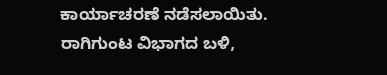ಕಾರ್ಯಾಚರಣೆ ನಡೆಸಲಾಯಿತು.
ರಾಗಿಗುಂಟ ವಿಭಾಗದ ಬಳಿ,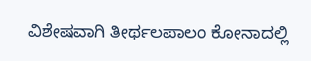ವಿಶೇಷವಾಗಿ ತೀರ್ಥಲಪಾಲಂ ಕೋನಾದಲ್ಲಿ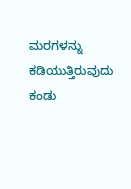ಮರಗಳನ್ನು ಕಡಿಯುತ್ತಿರುವುದು ಕಂಡು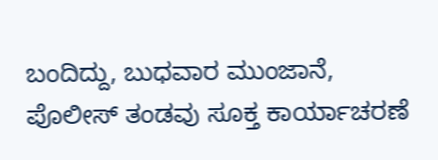ಬಂದಿದ್ದು, ಬುಧವಾರ ಮುಂಜಾನೆ, ಪೊಲೀಸ್ ತಂಡವು ಸೂಕ್ತ ಕಾರ್ಯಾಚರಣೆ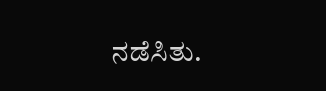ನಡೆಸಿತು.